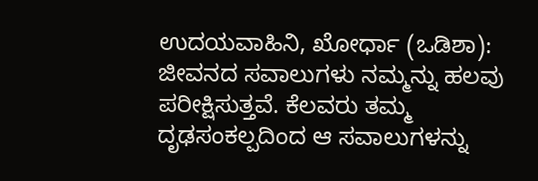ಉದಯವಾಹಿನಿ, ಖೋರ್ಧಾ (ಒಡಿಶಾ): ಜೀವನದ ಸವಾಲುಗಳು ನಮ್ಮನ್ನು ಹಲವು ಪರೀಕ್ಷಿಸುತ್ತವೆ. ಕೆಲವರು ತಮ್ಮ ದೃಢಸಂಕಲ್ಪದಿಂದ ಆ ಸವಾಲುಗಳನ್ನು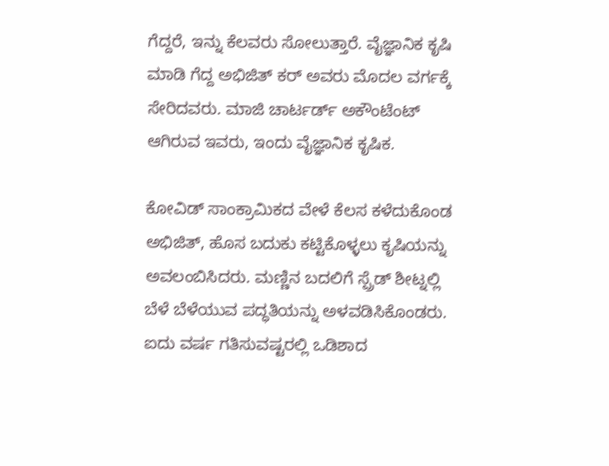ಗೆದ್ದರೆ, ಇನ್ನು ಕೆಲವರು ಸೋಲುತ್ತಾರೆ. ವೈಜ್ಞಾನಿಕ ಕೃಷಿ ಮಾಡಿ ಗೆದ್ದ ಅಭಿಜಿತ್ ಕರ್ ಅವರು ಮೊದಲ ವರ್ಗಕ್ಕೆ ಸೇರಿದವರು. ಮಾಜಿ ಚಾರ್ಟರ್ಡ್ ಅಕೌಂಟೆಂಟ್ ಆಗಿರುವ ಇವರು, ಇಂದು ವೈಜ್ಞಾನಿಕ ಕೃಷಿಕ.

ಕೋವಿಡ್ ಸಾಂಕ್ರಾಮಿಕದ ವೇಳೆ ಕೆಲಸ ಕಳೆದುಕೊಂಡ ಅಭಿಜಿತ್, ಹೊಸ ಬದುಕು ಕಟ್ಟಿಕೊಳ್ಳಲು ಕೃಷಿಯನ್ನು ಅವಲಂಬಿಸಿದರು. ಮಣ್ಣಿನ ಬದಲಿಗೆ ಸ್ಪ್ರೆಡ್ ಶೀಟ್ನಲ್ಲಿ ಬೆಳೆ ಬೆಳೆಯುವ ಪದ್ಧತಿಯನ್ನು ಅಳವಡಿಸಿಕೊಂಡರು. ಐದು ವರ್ಷ ಗತಿಸುವಷ್ಟರಲ್ಲಿ ಒಡಿಶಾದ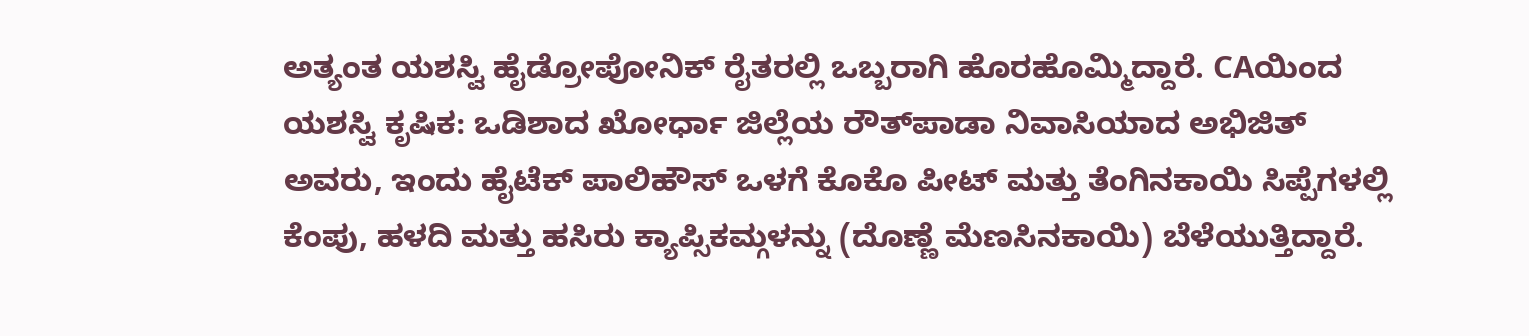ಅತ್ಯಂತ ಯಶಸ್ವಿ ಹೈಡ್ರೋಪೋನಿಕ್ ರೈತರಲ್ಲಿ ಒಬ್ಬರಾಗಿ ಹೊರಹೊಮ್ಮಿದ್ದಾರೆ. CAಯಿಂದ ಯಶಸ್ವಿ ಕೃಷಿಕ: ಒಡಿಶಾದ ಖೋರ್ಧಾ ಜಿಲ್ಲೆಯ ರೌತ್‌ಪಾಡಾ ನಿವಾಸಿಯಾದ ಅಭಿಜಿತ್ ಅವರು, ಇಂದು ಹೈಟೆಕ್ ಪಾಲಿಹೌಸ್ ಒಳಗೆ ಕೊಕೊ ಪೀಟ್ ಮತ್ತು ತೆಂಗಿನಕಾಯಿ ಸಿಪ್ಪೆಗಳಲ್ಲಿ ಕೆಂಪು, ಹಳದಿ ಮತ್ತು ಹಸಿರು ಕ್ಯಾಪ್ಸಿಕಮ್ಗಳನ್ನು (ದೊಣ್ಣೆ ಮೆಣಸಿನಕಾಯಿ) ಬೆಳೆಯುತ್ತಿದ್ದಾರೆ.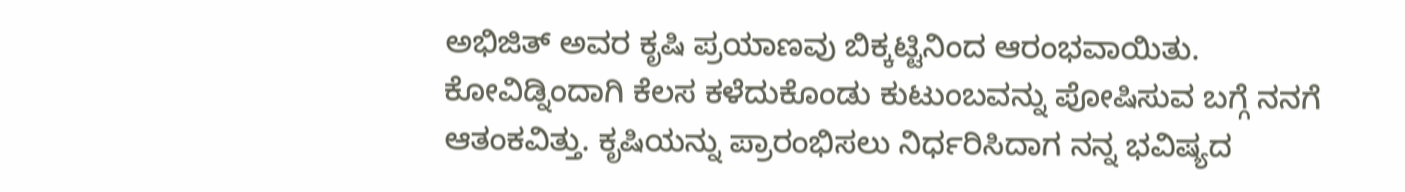ಅಭಿಜಿತ್ ಅವರ ಕೃಷಿ ಪ್ರಯಾಣವು ಬಿಕ್ಕಟ್ಟಿನಿಂದ ಆರಂಭವಾಯಿತು. ಕೋವಿಡ್ನಿಂದಾಗಿ ಕೆಲಸ ಕಳೆದುಕೊಂಡು ಕುಟುಂಬವನ್ನು ಪೋಷಿಸುವ ಬಗ್ಗೆ ನನಗೆ ಆತಂಕವಿತ್ತು. ಕೃಷಿಯನ್ನು ಪ್ರಾರಂಭಿಸಲು ನಿರ್ಧರಿಸಿದಾಗ ನನ್ನ ಭವಿಷ್ಯದ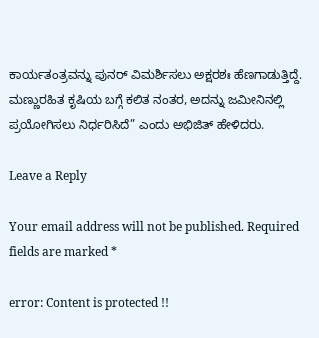ಕಾರ್ಯತಂತ್ರವನ್ನು ಪುನರ್ ವಿಮರ್ಶಿಸಲು ಅಕ್ಷರಶಃ ಹೆಣಗಾಡುತ್ತಿದ್ದೆ. ಮಣ್ಣುರಹಿತ ಕೃಷಿಯ ಬಗ್ಗೆ ಕಲಿತ ನಂತರ, ಅದನ್ನು ಜಮೀನಿನಲ್ಲಿ ಪ್ರಯೋಗಿಸಲು ನಿರ್ಧರಿಸಿದೆ” ಎಂದು ಅಭಿಜಿತ್ ಹೇಳಿದರು.

Leave a Reply

Your email address will not be published. Required fields are marked *

error: Content is protected !!